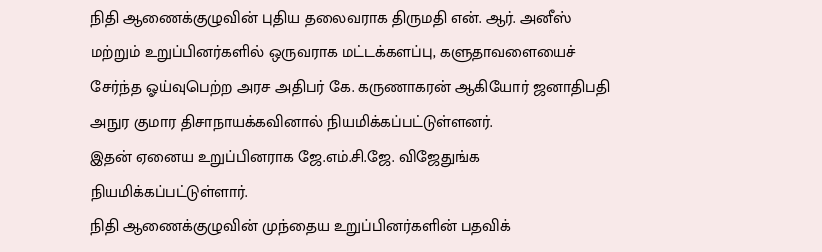நிதி ஆணைக்குழுவின் புதிய தலைவராக திருமதி என். ஆர். அனீஸ் மற்றும் உறுப்பினர்களில் ஒருவராக மட்டக்களப்பு, களுதாவளையைச் சேர்ந்த ஓய்வுபெற்ற அரச அதிபர் கே. கருணாகரன் ஆகியோர் ஜனாதிபதி அநுர குமார திசாநாயக்கவினால் நியமிக்கப்பட்டுள்ளனர்.
இதன் ஏனைய உறுப்பினராக ஜே.எம்.சி.ஜே. விஜேதுங்க நியமிக்கப்பட்டுள்ளார்.
நிதி ஆணைக்குழுவின் முந்தைய உறுப்பினர்களின் பதவிக்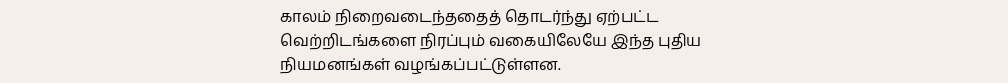காலம் நிறைவடைந்ததைத் தொடர்ந்து ஏற்பட்ட வெற்றிடங்களை நிரப்பும் வகையிலேயே இந்த புதிய நியமனங்கள் வழங்கப்பட்டுள்ளன.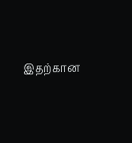இதற்கான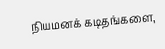நியமனக் கடிதங்களை,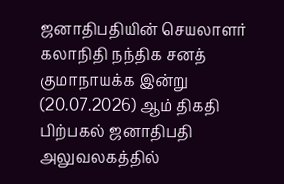ஜனாதிபதியின் செயலாளர் கலாநிதி நந்திக சனத் குமாநாயக்க இன்று (20.07.2026) ஆம் திகதி பிற்பகல் ஜனாதிபதி அலுவலகத்தில்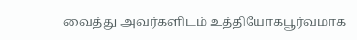வைத்து அவர்களிடம் உத்தியோகபூர்வமாக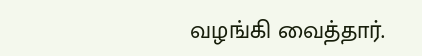வழங்கி வைத்தார்.